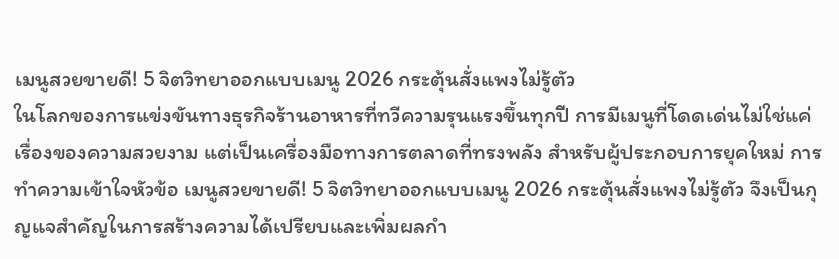เมนูสวยขายดี! 5 จิตวิทยาออกแบบเมนู 2026 กระตุ้นสั่งแพงไม่รู้ตัว
ในโลกของการแข่งขันทางธุรกิจร้านอาหารที่ทวีความรุนแรงขึ้นทุกปี การมีเมนูที่โดดเด่นไม่ใช่แค่เรื่องของความสวยงาม แต่เป็นเครื่องมือทางการตลาดที่ทรงพลัง สำหรับผู้ประกอบการยุคใหม่ การทำความเข้าใจหัวข้อ เมนูสวยขายดี! 5 จิตวิทยาออกแบบเมนู 2026 กระตุ้นสั่งแพงไม่รู้ตัว จึงเป็นกุญแจสำคัญในการสร้างความได้เปรียบและเพิ่มผลกำ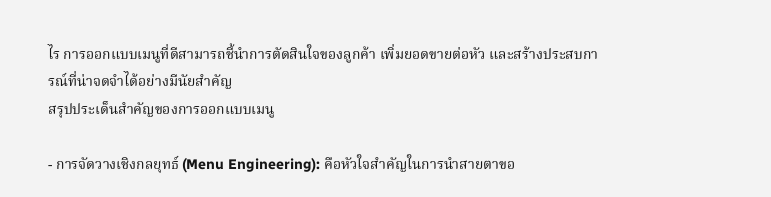ไร การออกแบบเมนูที่ดีสามารถชี้นำการตัดสินใจของลูกค้า เพิ่มยอดขายต่อหัว และสร้างประสบการณ์ที่น่าจดจำได้อย่างมีนัยสำคัญ
สรุปประเด็นสำคัญของการออกแบบเมนู

- การจัดวางเชิงกลยุทธ์ (Menu Engineering): คือหัวใจสำคัญในการนำสายตาขอ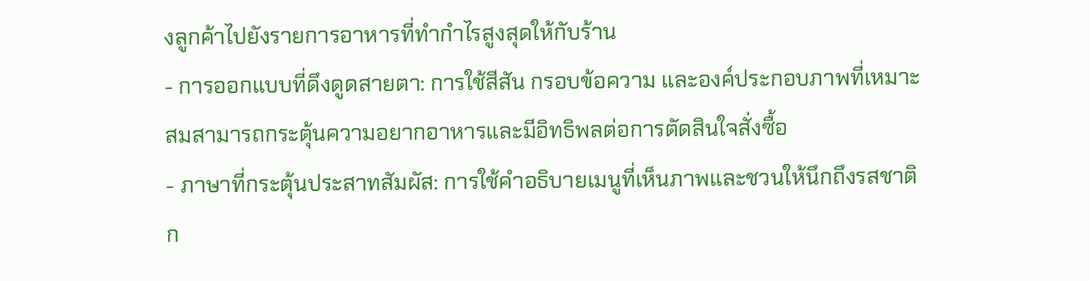งลูกค้าไปยังรายการอาหารที่ทำกำไรสูงสุดให้กับร้าน
- การออกแบบที่ดึงดูดสายตา: การใช้สีสัน กรอบข้อความ และองค์ประกอบภาพที่เหมาะสมสามารถกระตุ้นความอยากอาหารและมีอิทธิพลต่อการตัดสินใจสั่งซื้อ
- ภาษาที่กระตุ้นประสาทสัมผัส: การใช้คำอธิบายเมนูที่เห็นภาพและชวนให้นึกถึงรสชาติ ก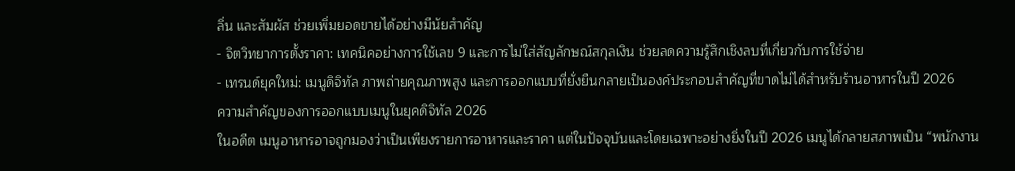ลิ่น และสัมผัส ช่วยเพิ่มยอดขายได้อย่างมีนัยสำคัญ
- จิตวิทยาการตั้งราคา: เทคนิคอย่างการใช้เลข 9 และการไม่ใส่สัญลักษณ์สกุลเงิน ช่วยลดความรู้สึกเชิงลบที่เกี่ยวกับการใช้จ่าย
- เทรนด์ยุคใหม่: เมนูดิจิทัล ภาพถ่ายคุณภาพสูง และการออกแบบที่ยั่งยืนกลายเป็นองค์ประกอบสำคัญที่ขาดไม่ได้สำหรับร้านอาหารในปี 2026
ความสำคัญของการออกแบบเมนูในยุคดิจิทัล 2026
ในอดีต เมนูอาหารอาจถูกมองว่าเป็นเพียงรายการอาหารและราคา แต่ในปัจจุบันและโดยเฉพาะอย่างยิ่งในปี 2026 เมนูได้กลายสภาพเป็น “พนักงาน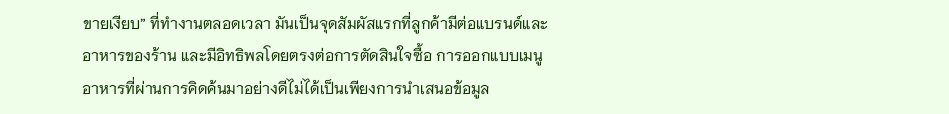ขายเงียบ” ที่ทำงานตลอดเวลา มันเป็นจุดสัมผัสแรกที่ลูกค้ามีต่อแบรนด์และอาหารของร้าน และมีอิทธิพลโดยตรงต่อการตัดสินใจซื้อ การออกแบบเมนูอาหารที่ผ่านการคิดค้นมาอย่างดีไม่ได้เป็นเพียงการนำเสนอข้อมูล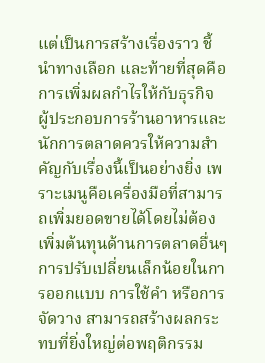แต่เป็นการสร้างเรื่องราว ชี้นำทางเลือก และท้ายที่สุดคือการเพิ่มผลกำไรให้กับธุรกิจ
ผู้ประกอบการร้านอาหารและนักการตลาดควรให้ความสำคัญกับเรื่องนี้เป็นอย่างยิ่ง เพราะเมนูคือเครื่องมือที่สามารถเพิ่มยอดขายได้โดยไม่ต้องเพิ่มต้นทุนด้านการตลาดอื่นๆ การปรับเปลี่ยนเล็กน้อยในการออกแบบ การใช้คำ หรือการจัดวาง สามารถสร้างผลกระทบที่ยิ่งใหญ่ต่อพฤติกรรม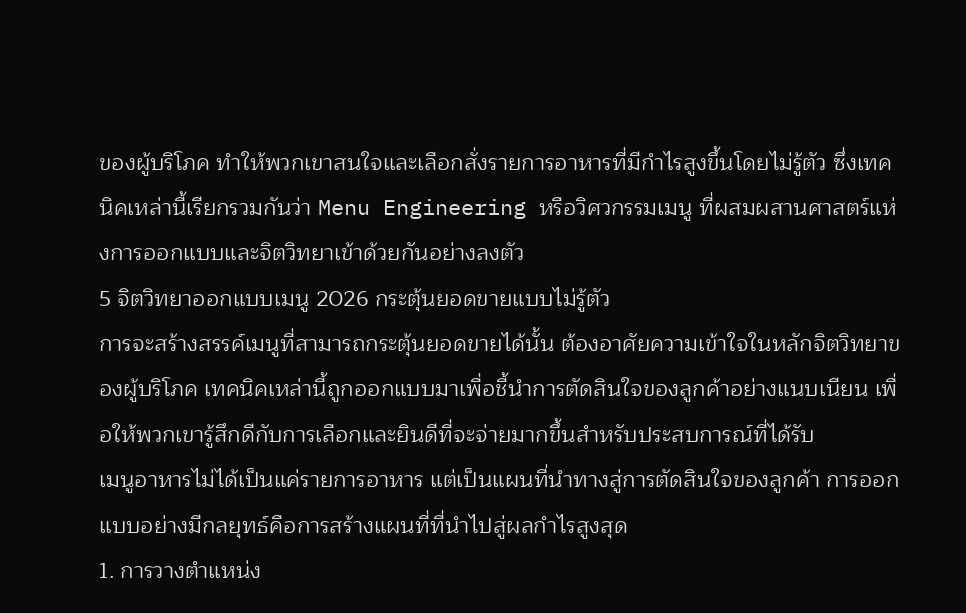ของผู้บริโภค ทำให้พวกเขาสนใจและเลือกสั่งรายการอาหารที่มีกำไรสูงขึ้นโดยไม่รู้ตัว ซึ่งเทคนิคเหล่านี้เรียกรวมกันว่า Menu Engineering หรือวิศวกรรมเมนู ที่ผสมผสานศาสตร์แห่งการออกแบบและจิตวิทยาเข้าด้วยกันอย่างลงตัว
5 จิตวิทยาออกแบบเมนู 2026 กระตุ้นยอดขายแบบไม่รู้ตัว
การจะสร้างสรรค์เมนูที่สามารถกระตุ้นยอดขายได้นั้น ต้องอาศัยความเข้าใจในหลักจิตวิทยาของผู้บริโภค เทคนิคเหล่านี้ถูกออกแบบมาเพื่อชี้นำการตัดสินใจของลูกค้าอย่างแนบเนียน เพื่อให้พวกเขารู้สึกดีกับการเลือกและยินดีที่จะจ่ายมากขึ้นสำหรับประสบการณ์ที่ได้รับ
เมนูอาหารไม่ได้เป็นแค่รายการอาหาร แต่เป็นแผนที่นำทางสู่การตัดสินใจของลูกค้า การออกแบบอย่างมีกลยุทธ์คือการสร้างแผนที่ที่นำไปสู่ผลกำไรสูงสุด
1. การวางตำแหน่ง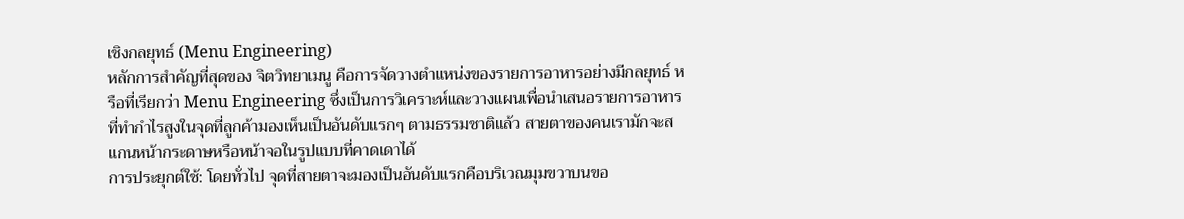เชิงกลยุทธ์ (Menu Engineering)
หลักการสำคัญที่สุดของ จิตวิทยาเมนู คือการจัดวางตำแหน่งของรายการอาหารอย่างมีกลยุทธ์ หรือที่เรียกว่า Menu Engineering ซึ่งเป็นการวิเคราะห์และวางแผนเพื่อนำเสนอรายการอาหารที่ทำกำไรสูงในจุดที่ลูกค้ามองเห็นเป็นอันดับแรกๆ ตามธรรมชาติแล้ว สายตาของคนเรามักจะสแกนหน้ากระดาษหรือหน้าจอในรูปแบบที่คาดเดาได้
การประยุกต์ใช้: โดยทั่วไป จุดที่สายตาจะมองเป็นอันดับแรกคือบริเวณมุมขวาบนขอ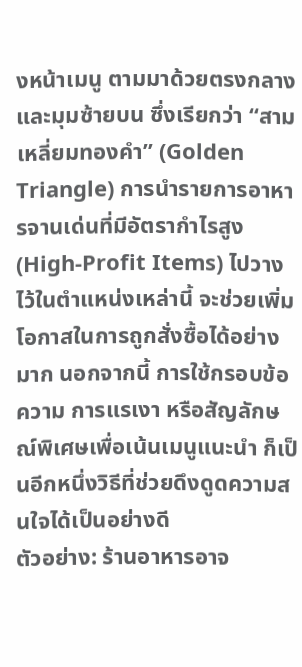งหน้าเมนู ตามมาด้วยตรงกลาง และมุมซ้ายบน ซึ่งเรียกว่า “สามเหลี่ยมทองคำ” (Golden Triangle) การนำรายการอาหารจานเด่นที่มีอัตรากำไรสูง (High-Profit Items) ไปวางไว้ในตำแหน่งเหล่านี้ จะช่วยเพิ่มโอกาสในการถูกสั่งซื้อได้อย่างมาก นอกจากนี้ การใช้กรอบข้อความ การแรเงา หรือสัญลักษณ์พิเศษเพื่อเน้นเมนูแนะนำ ก็เป็นอีกหนึ่งวิธีที่ช่วยดึงดูดความสนใจได้เป็นอย่างดี
ตัวอย่าง: ร้านอาหารอาจ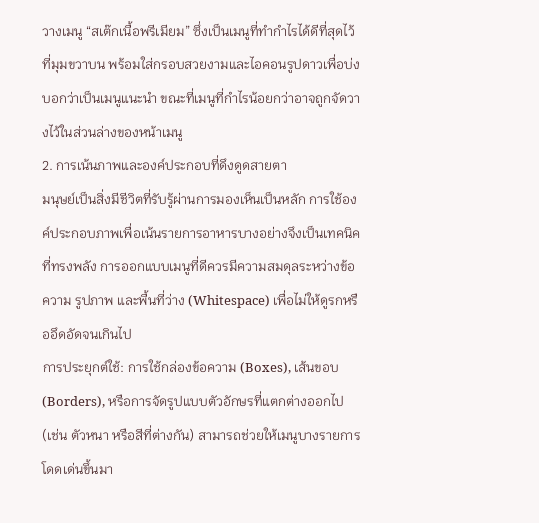วางเมนู “สเต๊กเนื้อพรีเมียม” ซึ่งเป็นเมนูที่ทำกำไรได้ดีที่สุดไว้ที่มุมขวาบน พร้อมใส่กรอบสวยงามและไอคอนรูปดาวเพื่อบ่งบอกว่าเป็นเมนูแนะนำ ขณะที่เมนูที่กำไรน้อยกว่าอาจถูกจัดวางไว้ในส่วนล่างของหน้าเมนู
2. การเน้นภาพและองค์ประกอบที่ดึงดูดสายตา
มนุษย์เป็นสิ่งมีชีวิตที่รับรู้ผ่านการมองเห็นเป็นหลัก การใช้องค์ประกอบภาพเพื่อเน้นรายการอาหารบางอย่างจึงเป็นเทคนิคที่ทรงพลัง การออกแบบเมนูที่ดีควรมีความสมดุลระหว่างข้อความ รูปภาพ และพื้นที่ว่าง (Whitespace) เพื่อไม่ให้ดูรกหรืออึดอัดจนเกินไป
การประยุกต์ใช้: การใช้กล่องข้อความ (Boxes), เส้นขอบ (Borders), หรือการจัดรูปแบบตัวอักษรที่แตกต่างออกไป (เช่น ตัวหนา หรือสีที่ต่างกัน) สามารถช่วยให้เมนูบางรายการโดดเด่นขึ้นมา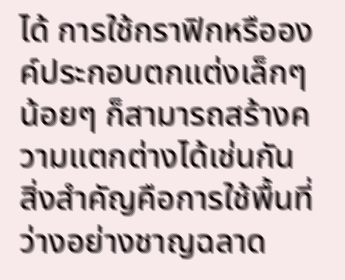ได้ การใช้กราฟิกหรือองค์ประกอบตกแต่งเล็กๆ น้อยๆ ก็สามารถสร้างความแตกต่างได้เช่นกัน สิ่งสำคัญคือการใช้พื้นที่ว่างอย่างชาญฉลาด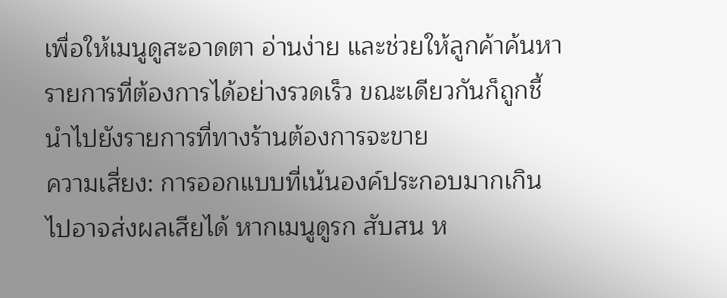เพื่อให้เมนูดูสะอาดตา อ่านง่าย และช่วยให้ลูกค้าค้นหารายการที่ต้องการได้อย่างรวดเร็ว ขณะเดียวกันก็ถูกชี้นำไปยังรายการที่ทางร้านต้องการจะขาย
ความเสี่ยง: การออกแบบที่เน้นองค์ประกอบมากเกินไปอาจส่งผลเสียได้ หากเมนูดูรก สับสน ห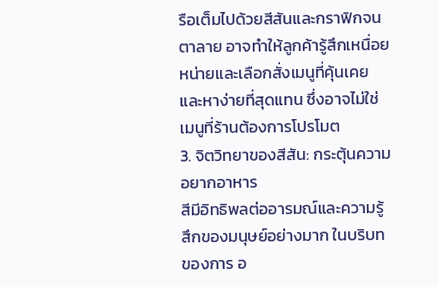รือเต็มไปด้วยสีสันและกราฟิกจนตาลาย อาจทำให้ลูกค้ารู้สึกเหนื่อยหน่ายและเลือกสั่งเมนูที่คุ้นเคยและหาง่ายที่สุดแทน ซึ่งอาจไม่ใช่เมนูที่ร้านต้องการโปรโมต
3. จิตวิทยาของสีสัน: กระตุ้นความอยากอาหาร
สีมีอิทธิพลต่ออารมณ์และความรู้สึกของมนุษย์อย่างมาก ในบริบทของการ อ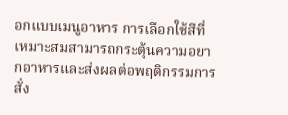อกแบบเมนูอาหาร การเลือกใช้สีที่เหมาะสมสามารถกระตุ้นความอยากอาหารและส่งผลต่อพฤติกรรมการสั่ง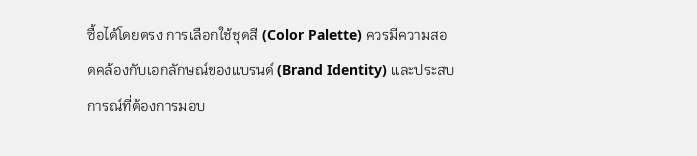ซื้อได้โดยตรง การเลือกใช้ชุดสี (Color Palette) ควรมีความสอดคล้องกับเอกลักษณ์ของแบรนด์ (Brand Identity) และประสบการณ์ที่ต้องการมอบ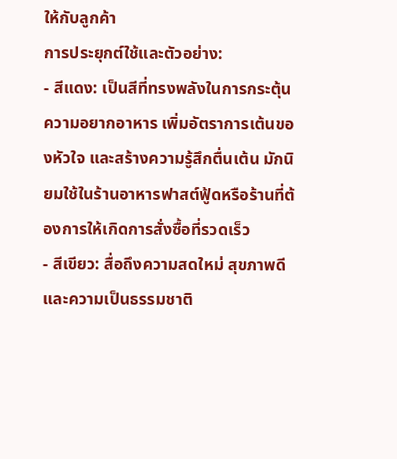ให้กับลูกค้า
การประยุกต์ใช้และตัวอย่าง:
- สีแดง: เป็นสีที่ทรงพลังในการกระตุ้นความอยากอาหาร เพิ่มอัตราการเต้นของหัวใจ และสร้างความรู้สึกตื่นเต้น มักนิยมใช้ในร้านอาหารฟาสต์ฟู้ดหรือร้านที่ต้องการให้เกิดการสั่งซื้อที่รวดเร็ว
- สีเขียว: สื่อถึงความสดใหม่ สุขภาพดี และความเป็นธรรมชาติ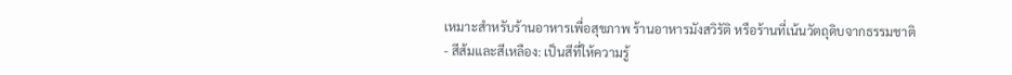เหมาะสำหรับร้านอาหารเพื่อสุขภาพ ร้านอาหารมังสวิรัติ หรือร้านที่เน้นวัตถุดิบจากธรรมชาติ
- สีส้มและสีเหลือง: เป็นสีที่ให้ความรู้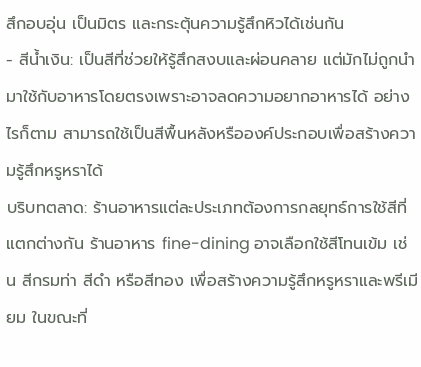สึกอบอุ่น เป็นมิตร และกระตุ้นความรู้สึกหิวได้เช่นกัน
- สีน้ำเงิน: เป็นสีที่ช่วยให้รู้สึกสงบและผ่อนคลาย แต่มักไม่ถูกนำมาใช้กับอาหารโดยตรงเพราะอาจลดความอยากอาหารได้ อย่างไรก็ตาม สามารถใช้เป็นสีพื้นหลังหรือองค์ประกอบเพื่อสร้างความรู้สึกหรูหราได้
บริบทตลาด: ร้านอาหารแต่ละประเภทต้องการกลยุทธ์การใช้สีที่แตกต่างกัน ร้านอาหาร fine-dining อาจเลือกใช้สีโทนเข้ม เช่น สีกรมท่า สีดำ หรือสีทอง เพื่อสร้างความรู้สึกหรูหราและพรีเมียม ในขณะที่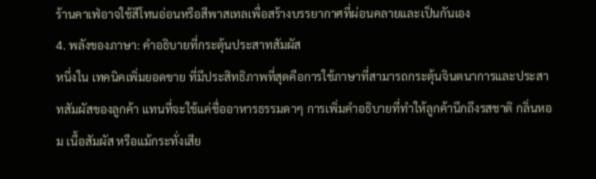ร้านคาเฟ่อาจใช้สีโทนอ่อนหรือสีพาสเทลเพื่อสร้างบรรยากาศที่ผ่อนคลายและเป็นกันเอง
4. พลังของภาษา: คำอธิบายที่กระตุ้นประสาทสัมผัส
หนึ่งใน เทคนิคเพิ่มยอดขาย ที่มีประสิทธิภาพที่สุดคือการใช้ภาษาที่สามารถกระตุ้นจินตนาการและประสาทสัมผัสของลูกค้า แทนที่จะใช้แค่ชื่ออาหารธรรมดาๆ การเพิ่มคำอธิบายที่ทำให้ลูกค้านึกถึงรสชาติ กลิ่นหอม เนื้อสัมผัส หรือแม้กระทั่งเสีย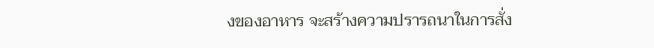งของอาหาร จะสร้างความปรารถนาในการสั่ง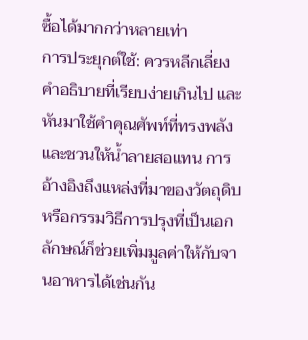ซื้อได้มากกว่าหลายเท่า
การประยุกต์ใช้: ควรหลีกเลี่ยงคำอธิบายที่เรียบง่ายเกินไป และหันมาใช้คำคุณศัพท์ที่ทรงพลังและชวนให้น้ำลายสอแทน การอ้างอิงถึงแหล่งที่มาของวัตถุดิบหรือกรรมวิธีการปรุงที่เป็นเอกลักษณ์ก็ช่วยเพิ่มมูลค่าให้กับจานอาหารได้เช่นกัน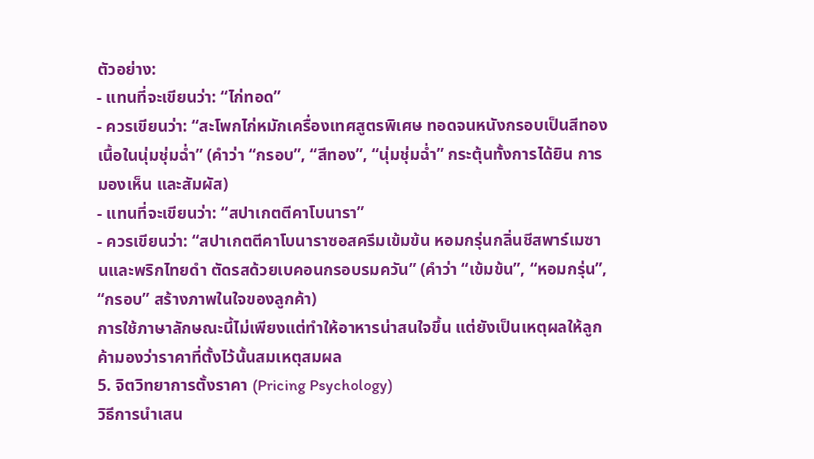ตัวอย่าง:
- แทนที่จะเขียนว่า: “ไก่ทอด”
- ควรเขียนว่า: “สะโพกไก่หมักเครื่องเทศสูตรพิเศษ ทอดจนหนังกรอบเป็นสีทอง เนื้อในนุ่มชุ่มฉ่ำ” (คำว่า “กรอบ”, “สีทอง”, “นุ่มชุ่มฉ่ำ” กระตุ้นทั้งการได้ยิน การมองเห็น และสัมผัส)
- แทนที่จะเขียนว่า: “สปาเกตตีคาโบนารา”
- ควรเขียนว่า: “สปาเกตตีคาโบนาราซอสครีมเข้มข้น หอมกรุ่นกลิ่นชีสพาร์เมซานและพริกไทยดำ ตัดรสด้วยเบคอนกรอบรมควัน” (คำว่า “เข้มข้น”, “หอมกรุ่น”, “กรอบ” สร้างภาพในใจของลูกค้า)
การใช้ภาษาลักษณะนี้ไม่เพียงแต่ทำให้อาหารน่าสนใจขึ้น แต่ยังเป็นเหตุผลให้ลูกค้ามองว่าราคาที่ตั้งไว้นั้นสมเหตุสมผล
5. จิตวิทยาการตั้งราคา (Pricing Psychology)
วิธีการนำเสน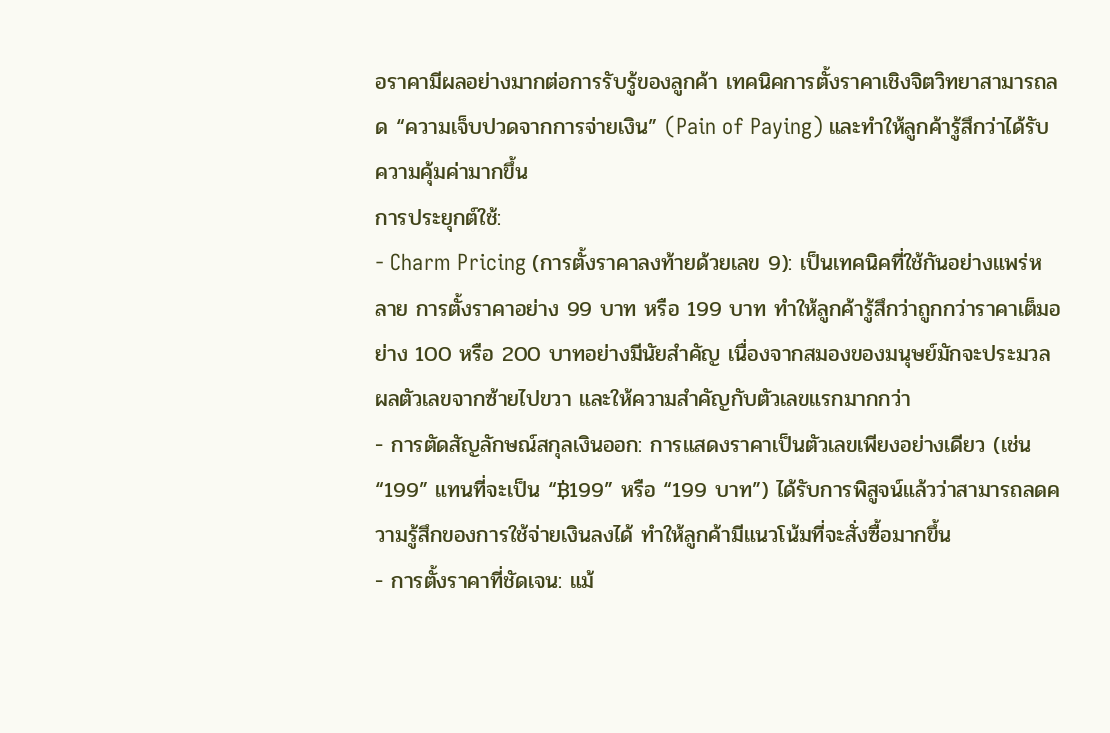อราคามีผลอย่างมากต่อการรับรู้ของลูกค้า เทคนิคการตั้งราคาเชิงจิตวิทยาสามารถลด “ความเจ็บปวดจากการจ่ายเงิน” (Pain of Paying) และทำให้ลูกค้ารู้สึกว่าได้รับความคุ้มค่ามากขึ้น
การประยุกต์ใช้:
- Charm Pricing (การตั้งราคาลงท้ายด้วยเลข 9): เป็นเทคนิคที่ใช้กันอย่างแพร่หลาย การตั้งราคาอย่าง 99 บาท หรือ 199 บาท ทำให้ลูกค้ารู้สึกว่าถูกกว่าราคาเต็มอย่าง 100 หรือ 200 บาทอย่างมีนัยสำคัญ เนื่องจากสมองของมนุษย์มักจะประมวลผลตัวเลขจากซ้ายไปขวา และให้ความสำคัญกับตัวเลขแรกมากกว่า
- การตัดสัญลักษณ์สกุลเงินออก: การแสดงราคาเป็นตัวเลขเพียงอย่างเดียว (เช่น “199” แทนที่จะเป็น “฿199” หรือ “199 บาท”) ได้รับการพิสูจน์แล้วว่าสามารถลดความรู้สึกของการใช้จ่ายเงินลงได้ ทำให้ลูกค้ามีแนวโน้มที่จะสั่งซื้อมากขึ้น
- การตั้งราคาที่ชัดเจน: แม้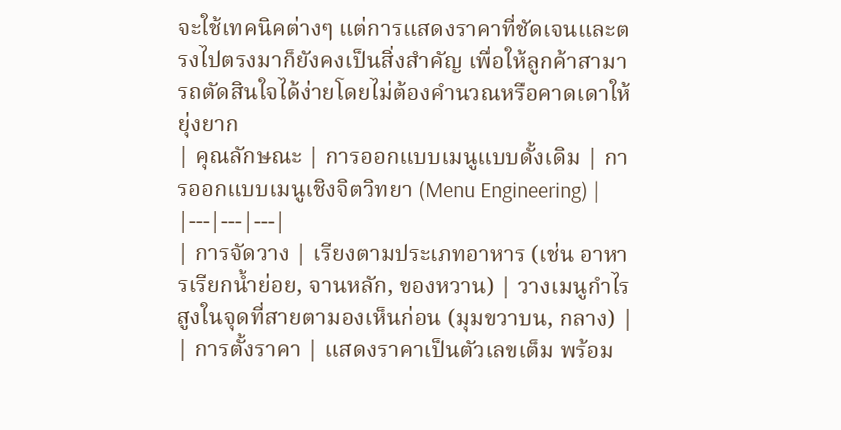จะใช้เทคนิคต่างๆ แต่การแสดงราคาที่ชัดเจนและตรงไปตรงมาก็ยังคงเป็นสิ่งสำคัญ เพื่อให้ลูกค้าสามารถตัดสินใจได้ง่ายโดยไม่ต้องคำนวณหรือคาดเดาให้ยุ่งยาก
| คุณลักษณะ | การออกแบบเมนูแบบดั้งเดิม | การออกแบบเมนูเชิงจิตวิทยา (Menu Engineering) |
|---|---|---|
| การจัดวาง | เรียงตามประเภทอาหาร (เช่น อาหารเรียกน้ำย่อย, จานหลัก, ของหวาน) | วางเมนูกำไรสูงในจุดที่สายตามองเห็นก่อน (มุมขวาบน, กลาง) |
| การตั้งราคา | แสดงราคาเป็นตัวเลขเต็ม พร้อม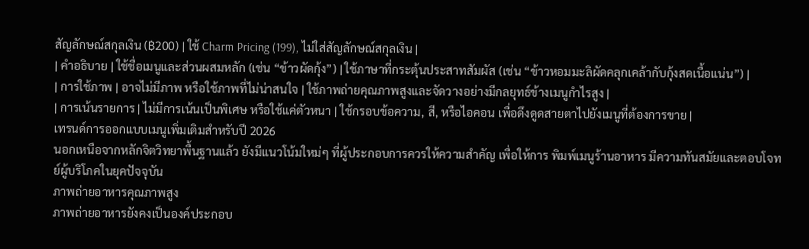สัญลักษณ์สกุลเงิน (฿200) | ใช้ Charm Pricing (199), ไม่ใส่สัญลักษณ์สกุลเงิน |
| คำอธิบาย | ใช้ชื่อเมนูและส่วนผสมหลัก (เช่น “ข้าวผัดกุ้ง”) | ใช้ภาษาที่กระตุ้นประสาทสัมผัส (เช่น “ข้าวหอมมะลิผัดคลุกเคล้ากับกุ้งสดเนื้อแน่น”) |
| การใช้ภาพ | อาจไม่มีภาพ หรือใช้ภาพที่ไม่น่าสนใจ | ใช้ภาพถ่ายคุณภาพสูงและจัดวางอย่างมีกลยุทธ์ข้างเมนูกำไรสูง |
| การเน้นรายการ | ไม่มีการเน้นเป็นพิเศษ หรือใช้แค่ตัวหนา | ใช้กรอบข้อความ, สี, หรือไอคอน เพื่อดึงดูดสายตาไปยังเมนูที่ต้องการขาย |
เทรนด์การออกแบบเมนูเพิ่มเติมสำหรับปี 2026
นอกเหนือจากหลักจิตวิทยาพื้นฐานแล้ว ยังมีแนวโน้มใหม่ๆ ที่ผู้ประกอบการควรให้ความสำคัญ เพื่อให้การ พิมพ์เมนูร้านอาหาร มีความทันสมัยและตอบโจทย์ผู้บริโภคในยุคปัจจุบัน
ภาพถ่ายอาหารคุณภาพสูง
ภาพถ่ายอาหารยังคงเป็นองค์ประกอบ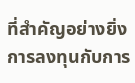ที่สำคัญอย่างยิ่ง การลงทุนกับการ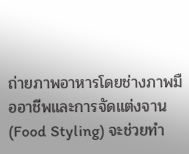ถ่ายภาพอาหารโดยช่างภาพมืออาชีพและการจัดแต่งจาน (Food Styling) จะช่วยทำ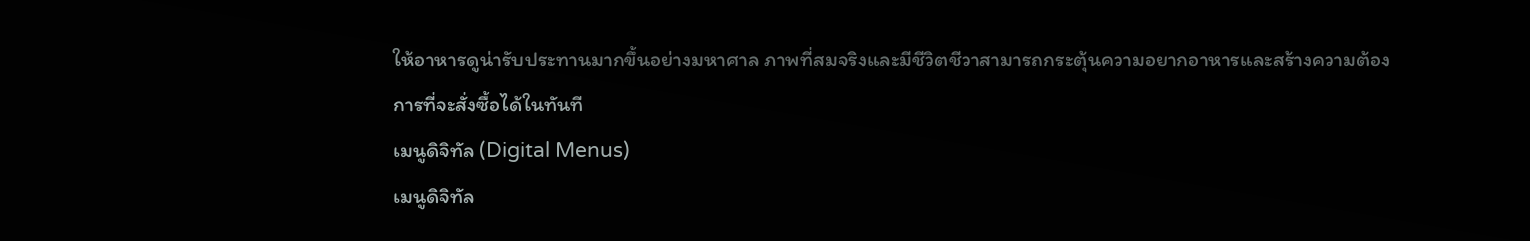ให้อาหารดูน่ารับประทานมากขึ้นอย่างมหาศาล ภาพที่สมจริงและมีชีวิตชีวาสามารถกระตุ้นความอยากอาหารและสร้างความต้องการที่จะสั่งซื้อได้ในทันที
เมนูดิจิทัล (Digital Menus)
เมนูดิจิทัล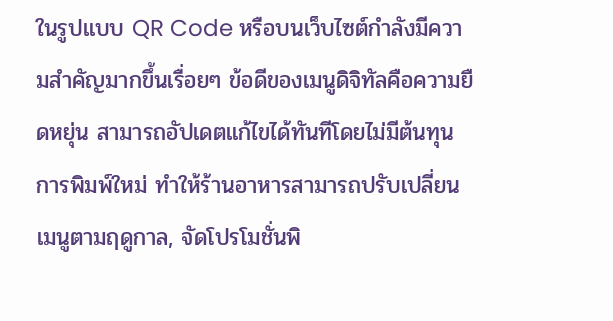ในรูปแบบ QR Code หรือบนเว็บไซต์กำลังมีความสำคัญมากขึ้นเรื่อยๆ ข้อดีของเมนูดิจิทัลคือความยืดหยุ่น สามารถอัปเดตแก้ไขได้ทันทีโดยไม่มีต้นทุนการพิมพ์ใหม่ ทำให้ร้านอาหารสามารถปรับเปลี่ยนเมนูตามฤดูกาล, จัดโปรโมชั่นพิ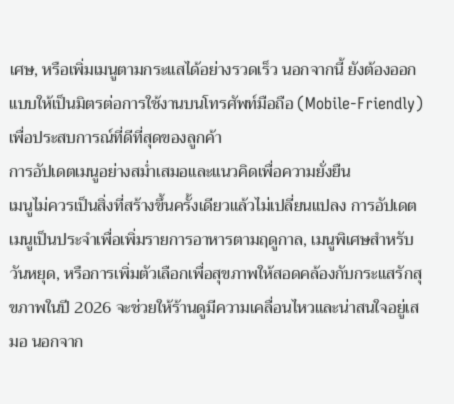เศษ, หรือเพิ่มเมนูตามกระแสได้อย่างรวดเร็ว นอกจากนี้ ยังต้องออกแบบให้เป็นมิตรต่อการใช้งานบนโทรศัพท์มือถือ (Mobile-Friendly) เพื่อประสบการณ์ที่ดีที่สุดของลูกค้า
การอัปเดตเมนูอย่างสม่ำเสมอและแนวคิดเพื่อความยั่งยืน
เมนูไม่ควรเป็นสิ่งที่สร้างขึ้นครั้งเดียวแล้วไม่เปลี่ยนแปลง การอัปเดตเมนูเป็นประจำเพื่อเพิ่มรายการอาหารตามฤดูกาล, เมนูพิเศษสำหรับวันหยุด, หรือการเพิ่มตัวเลือกเพื่อสุขภาพให้สอดคล้องกับกระแสรักสุขภาพในปี 2026 จะช่วยให้ร้านดูมีความเคลื่อนไหวและน่าสนใจอยู่เสมอ นอกจาก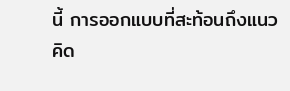นี้ การออกแบบที่สะท้อนถึงแนวคิด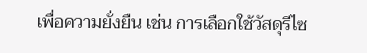เพื่อความยั่งยืน เช่น การเลือกใช้วัสดุรีไซ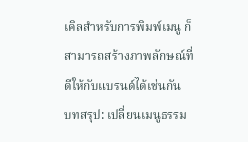เคิลสำหรับการพิมพ์เมนู ก็สามารถสร้างภาพลักษณ์ที่ดีให้กับแบรนด์ได้เช่นกัน
บทสรุป: เปลี่ยนเมนูธรรม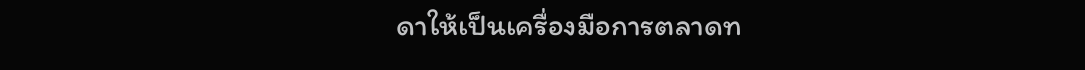ดาให้เป็นเครื่องมือการตลาดท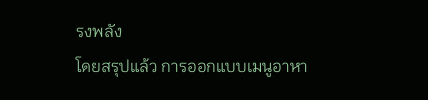รงพลัง
โดยสรุปแล้ว การออกแบบเมนูอาหา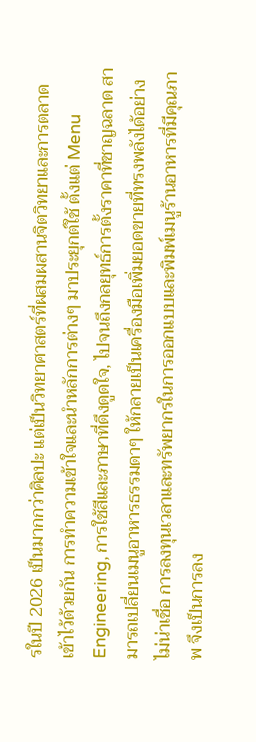รในปี 2026 เป็นมากกว่าศิลปะ แต่เป็นวิทยาศาสตร์ที่ผสมผสานจิตวิทยาและการตลาดเข้าไว้ด้วยกัน การทำความเข้าใจและนำหลักการต่างๆ มาประยุกต์ใช้ ตั้งแต่ Menu Engineering, การใช้สีและภาษาที่ดึงดูดใจ, ไปจนถึงกลยุทธ์การตั้งราคาที่ชาญฉลาด สามารถเปลี่ยนเมนูอาหารธรรมดาๆ ให้กลายเป็นเครื่องมือเพิ่มยอดขายที่ทรงพลังได้อย่างไม่น่าเชื่อ การลงทุนเวลาและทรัพยากรในการออกแบบและพิมพ์เมนูร้านอาหารที่มีคุณภาพ จึงเป็นการลง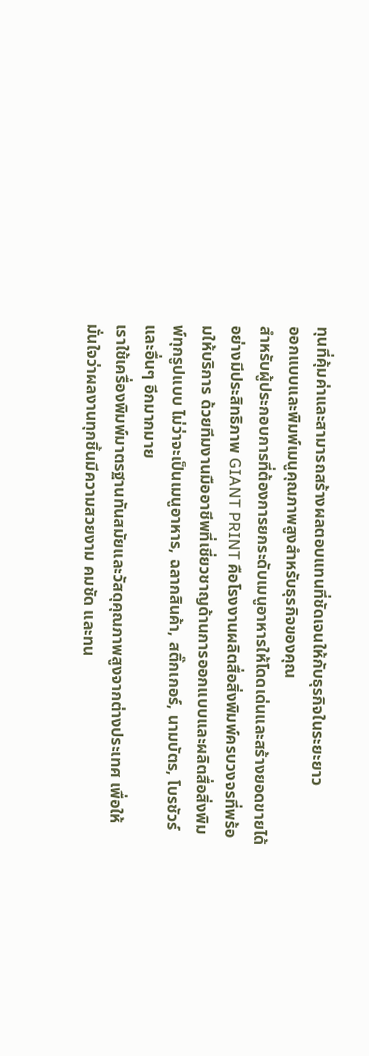ทุนที่คุ้มค่าและสามารถสร้างผลตอบแทนที่ชัดเจนให้กับธุรกิจในระยะยาว
ออกแบบและพิมพ์เมนูคุณภาพสูงสำหรับธุรกิจของคุณ
สำหรับผู้ประกอบการที่ต้องการยกระดับเมนูอาหารให้โดดเด่นและสร้างยอดขายได้อย่างมีประสิทธิภาพ GIANT PRINT คือโรงงานผลิตสื่อสิ่งพิมพ์ครบวงจรที่พร้อมให้บริการ ด้วยทีมงานมืออาชีพที่เชี่ยวชาญด้านการออกแบบและผลิตสื่อสิ่งพิมพ์ทุกรูปแบบ ไม่ว่าจะเป็นเมนูอาหาร, ฉลากสินค้า, สติ๊กเกอร์, นามบัตร, โบรชัวร์ และอื่นๆ อีกมากมาย
เราใช้เครื่องพิมพ์มาตรฐานทันสมัยและวัสดุคุณภาพสูงจากต่างประเทศ เพื่อให้มั่นใจว่าผลงานทุกชิ้นมีความสวยงาม คมชัด และทน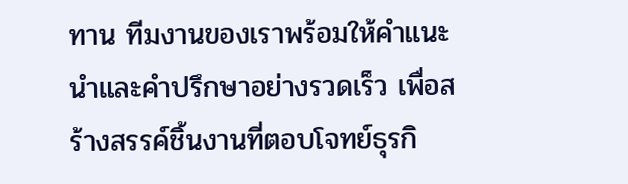ทาน ทีมงานของเราพร้อมให้คำแนะนำและคำปรึกษาอย่างรวดเร็ว เพื่อสร้างสรรค์ชิ้นงานที่ตอบโจทย์ธุรกิ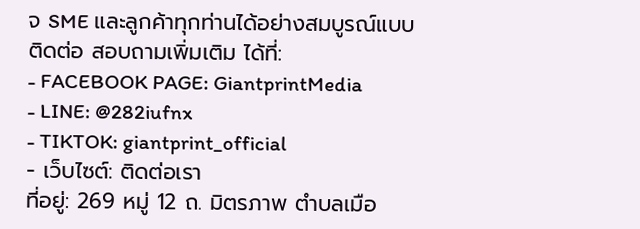จ SME และลูกค้าทุกท่านได้อย่างสมบูรณ์แบบ
ติดต่อ สอบถามเพิ่มเติม ได้ที่:
- FACEBOOK PAGE: GiantprintMedia
- LINE: @282iufnx
- TIKTOK: giantprint_official
- เว็บไซต์: ติดต่อเรา
ที่อยู่: 269 หมู่ 12 ถ. มิตรภาพ ตำบลเมือ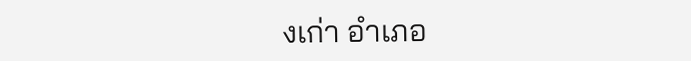งเก่า อำเภอ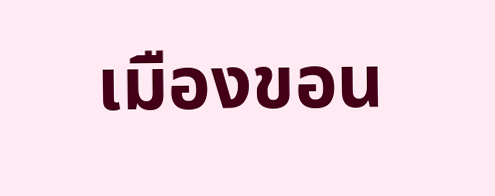เมืองขอน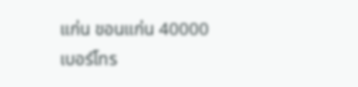แก่น ขอนแก่น 40000
เบอร์โทร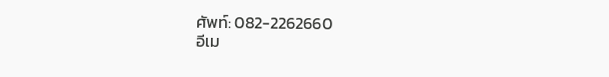ศัพท์: 082-2262660
อีเม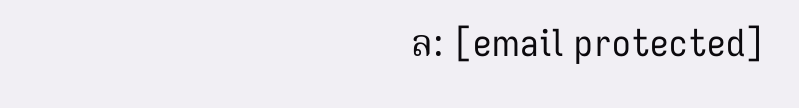ล: [email protected]